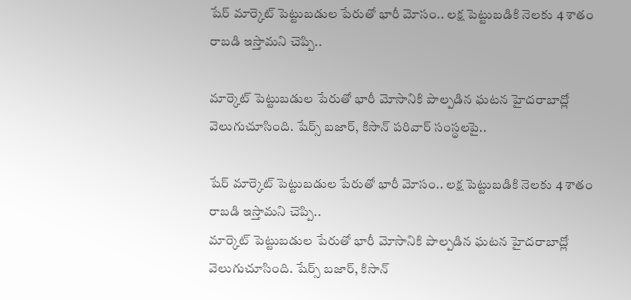షేర్ మార్కెట్ పెట్టుబడుల పేరుతో భారీ మోసం.. లక్ష పెట్టుబడికి నెలకు 4 శాతం రాబడి ఇస్తామని చెప్పి..

మార్కెట్ పెట్టుబడుల పేరుతో భారీ మోసానికి పాల్పడిన ఘటన హైదరాబాద్లో వెలుగుచూసింది. షేర్స్ బజార్, కిసాన్ పరివార్ సంస్థలపై..

షేర్ మార్కెట్ పెట్టుబడుల పేరుతో భారీ మోసం.. లక్ష పెట్టుబడికి నెలకు 4 శాతం రాబడి ఇస్తామని చెప్పి..
మార్కెట్ పెట్టుబడుల పేరుతో భారీ మోసానికి పాల్పడిన ఘటన హైదరాబాద్లో వెలుగుచూసింది. షేర్స్ బజార్, కిసాన్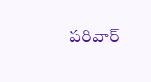పరివార్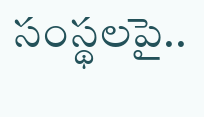సంస్థలపై..